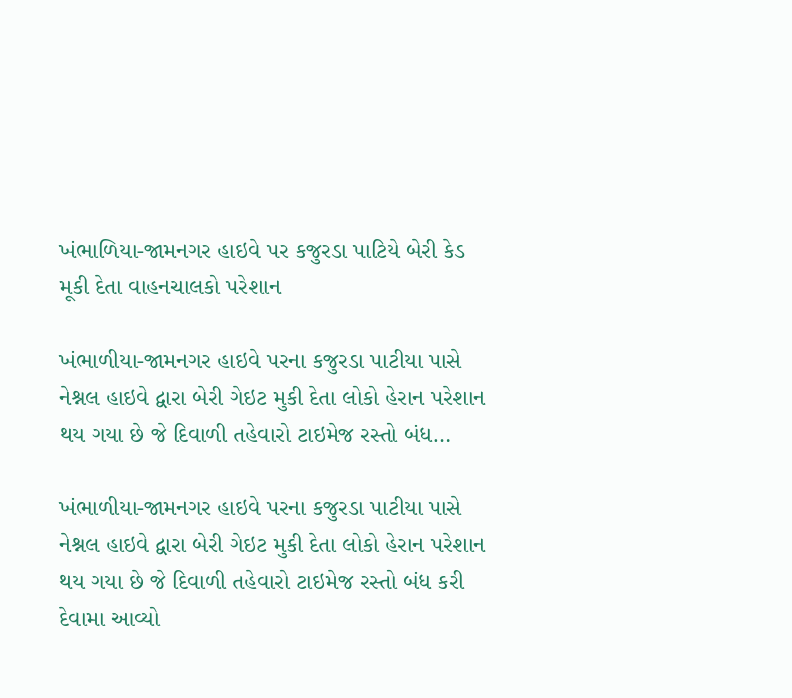ખંભાળિયા-જામનગર હાઇવે પર કજુરડા પાટિયે બેરી કેડ મૂકી દેતા વાહનચાલકો પરેશાન

ખંભાળીયા-જામનગર હાઇવે પરના કજુરડા પાટીયા પાસે નેશ્નલ હાઇવે દ્વારા બેરી ગેઇટ મુકી દેતા લોકો હેરાન પરેશાન થય ગયા છે જે દિવાળી તહેવારો ટાઇમેજ રસ્તો બંધ…

ખંભાળીયા-જામનગર હાઇવે પરના કજુરડા પાટીયા પાસે નેશ્નલ હાઇવે દ્વારા બેરી ગેઇટ મુકી દેતા લોકો હેરાન પરેશાન થય ગયા છે જે દિવાળી તહેવારો ટાઇમેજ રસ્તો બંધ કરી દેવામા આવ્યો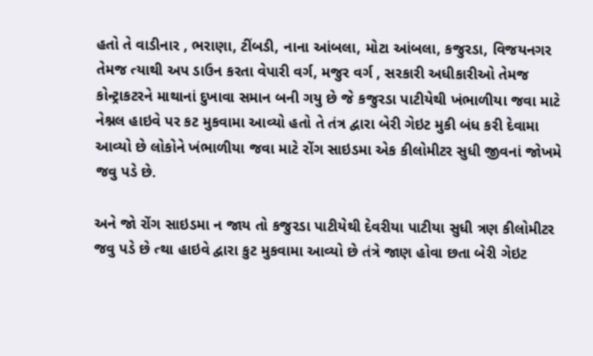હતો તે વાડીનાર , ભરાણા, ટીંબડી, નાના આંબલા, મોટા આંબલા, કજુરડા, વિજયનગર તેમજ ત્યાથી અપ ડાઉન કરતા વેપારી વર્ગ, મજુર વર્ગ , સરકારી અધીકારીઓ તેમજ કોન્ટ્રાકટરને માથાનાં દુખાવા સમાન બની ગયુ છે જે કજુરડા પાટીયેથી ખંભાળીયા જવા માટે નેશ્નલ હાઇવે પર કટ મુકવામા આવ્યો હતો તે તંત્ર દ્વારા બેરી ગેઇટ મુકી બંધ કરી દેવામા આવ્યો છે લોકોને ખંભાળીયા જવા માટે રોંગ સાઇડમા એક કીલોમીટર સુધી જીવનાં જોખમે જવુ પડે છે.

અને જો રોંગ સાઇડમા ન જાય તો કજુરડા પાટીયેથી દેવરીયા પાટીયા સુધી ત્રણ કીલોમીટર જવુ પડે છે ત્થા હાઇવે દ્વારા કુટ મુકવામા આવ્યો છે તંત્રે જાણ હોવા છતા બેરી ગેઇટ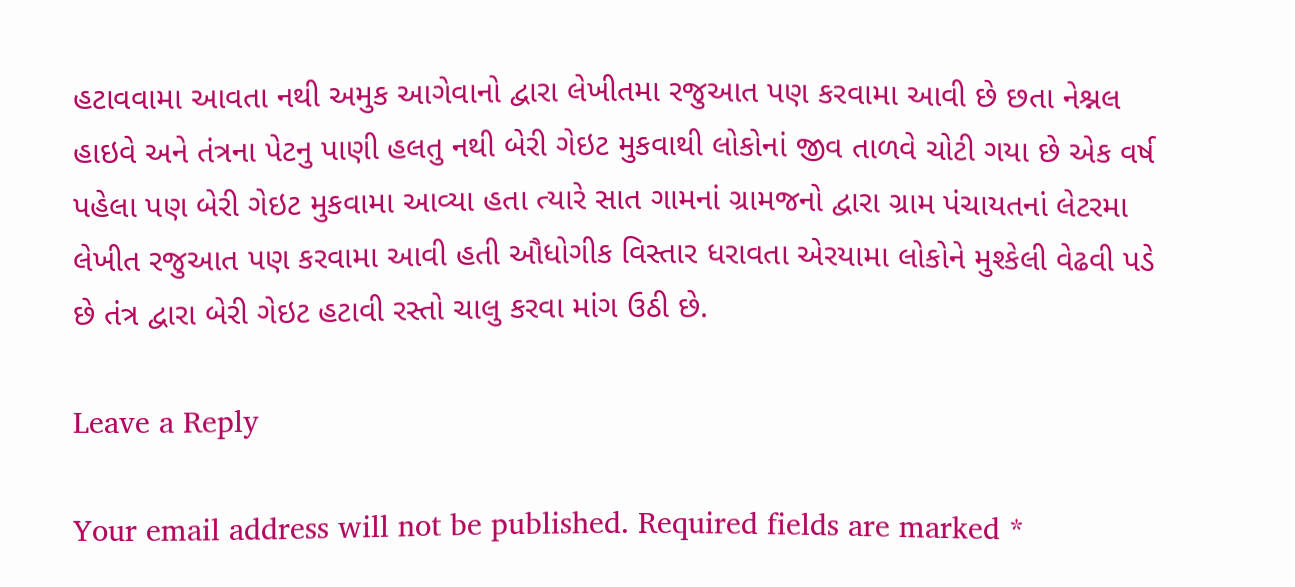હટાવવામા આવતા નથી અમુક આગેવાનો દ્વારા લેખીતમા રજુઆત પણ કરવામા આવી છે છતા નેશ્નલ હાઇવે અને તંત્રના પેટનુ પાણી હલતુ નથી બેરી ગેઇટ મુકવાથી લોકોનાં જીવ તાળવે ચોટી ગયા છે એક વર્ષ પહેલા પણ બેરી ગેઇટ મુકવામા આવ્યા હતા ત્યારે સાત ગામનાં ગ્રામજનો દ્વારા ગ્રામ પંચાયતનાં લેટરમા લેખીત રજુઆત પણ કરવામા આવી હતી ઔધોગીક વિસ્તાર ધરાવતા એરયામા લોકોને મુશ્કેલી વેઢવી પડે છે તંત્ર દ્વારા બેરી ગેઇટ હટાવી રસ્તો ચાલુ કરવા માંગ ઉઠી છે.

Leave a Reply

Your email address will not be published. Required fields are marked *